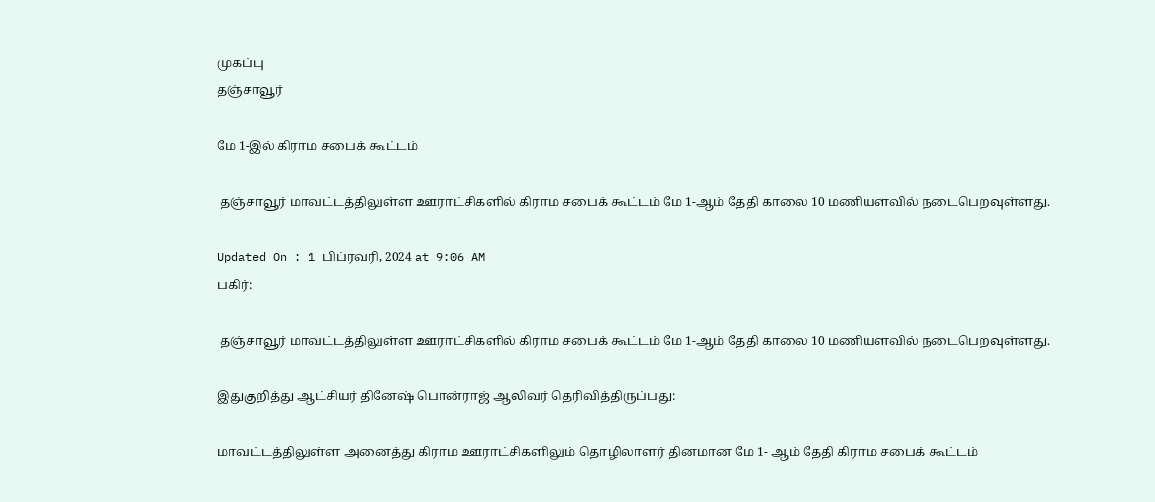முகப்பு
தஞ்சாவூர்

மே 1-இல் கிராம சபைக் கூட்டம்

 தஞ்சாவூர் மாவட்டத்திலுள்ள ஊராட்சிகளில் கிராம சபைக் கூட்டம் மே 1-ஆம் தேதி காலை 10 மணியளவில் நடைபெறவுள்ளது.

Updated On : 1 பிப்ரவரி, 2024 at 9:06 AM
பகிர்:

 தஞ்சாவூர் மாவட்டத்திலுள்ள ஊராட்சிகளில் கிராம சபைக் கூட்டம் மே 1-ஆம் தேதி காலை 10 மணியளவில் நடைபெறவுள்ளது.

இதுகுறித்து ஆட்சியர் தினேஷ் பொன்ராஜ் ஆலிவர் தெரிவித்திருப்பது:

மாவட்டத்திலுள்ள அனைத்து கிராம ஊராட்சிகளிலும் தொழிலாளர் தினமான மே 1- ஆம் தேதி கிராம சபைக் கூட்டம்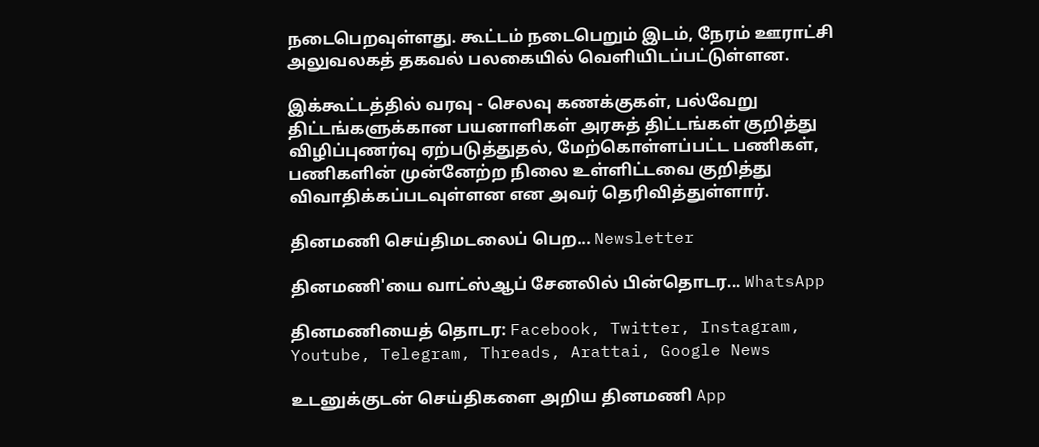நடைபெறவுள்ளது. கூட்டம் நடைபெறும் இடம், நேரம் ஊராட்சி அலுவலகத் தகவல் பலகையில் வெளியிடப்பட்டுள்ளன.

இக்கூட்டத்தில் வரவு - செலவு கணக்குகள், பல்வேறு திட்டங்களுக்கான பயனாளிகள் அரசுத் திட்டங்கள் குறித்து விழிப்புணர்வு ஏற்படுத்துதல், மேற்கொள்ளப்பட்ட பணிகள், பணிகளின் முன்னேற்ற நிலை உள்ளிட்டவை குறித்து விவாதிக்கப்படவுள்ளன என அவர் தெரிவித்துள்ளார்.

தினமணி செய்திமடலைப் பெற... Newsletter

தினமணி'யை வாட்ஸ்ஆப் சேனலில் பின்தொடர... WhatsApp

தினமணியைத் தொடர: Facebook, Twitter, Instagram, Youtube, Telegram, Threads, Arattai, Google News

உடனுக்குடன் செய்திகளை அறிய தினமணி App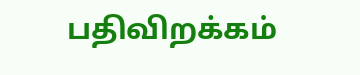பதிவிறக்கம்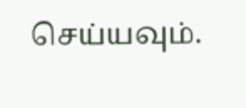செய்யவும்.